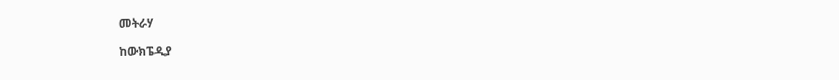መትራሃ

ከውክፔዲያ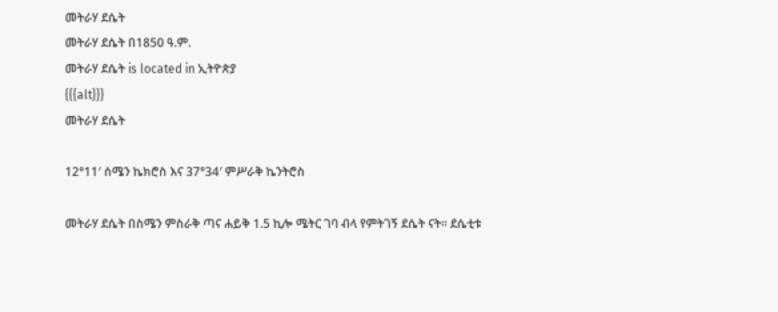መትራሃ ደሴት
መትራሃ ደሴት በ1850 ዓ.ም.
መትራሃ ደሴት is located in ኢትዮጵያ
{{{alt}}}
መትራሃ ደሴት

12°11′ ሰሜን ኬክሮስ እና 37°34′ ምሥራቅ ኬንትሮስ

መትራሃ ደሴት በስሜን ምስራቅ ጣና ሐይቅ 1.5 ኪሎ ሜትር ገባ ብላ የምትገኝ ደሴት ናት። ደሴቲቱ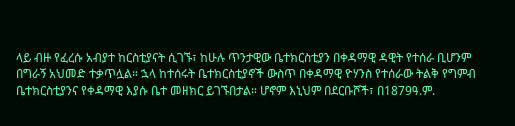ላይ ብዙ የፈረሱ አብያተ ከርስቲያናት ሲገኙ፣ ከሁሉ ጥንታዊው ቤተክርስቲያን በቀዳማዊ ዳዊት የተሰራ ቢሆንም በግራኝ አህመድ ተቃጥሏል። ኋላ ከተሰሩት ቤተክርስቲያኖች ውስጥ በቀዳማዊ ዮሃንስ የተሰራው ትልቅ የግምብ ቤተክርስቲያንና የቀዳማዊ እያሱ ቤተ መዘክር ይገኙበታል። ሆኖም እኒህም በደርቡሾች፣ በ1879ዓ.ም.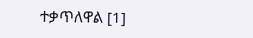ተቃጥለዋል [1]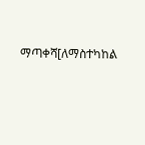ማጣቀሻ[ለማስተካከል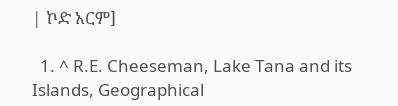| ኮድ አርም]

  1. ^ R.E. Cheeseman, Lake Tana and its Islands, Geographical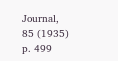Journal, 85 (1935) p. 499